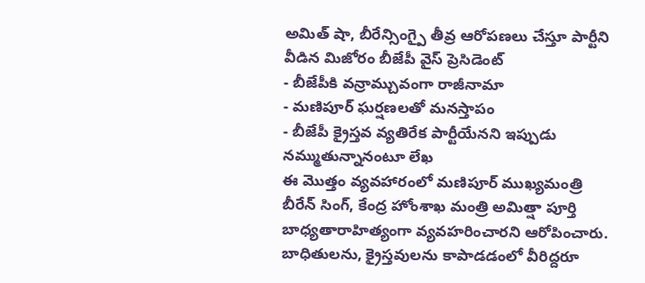అమిత్ షా, బీరేన్సింగ్పై తీవ్ర ఆరోపణలు చేస్తూ పార్టీని వీడిన మిజోరం బీజేపీ వైస్ ప్రెసిడెంట్
- బీజేపీకి వన్రామ్చువంగా రాజీనామా
- మణిపూర్ ఘర్షణలతో మనస్తాపం
- బీజేపీ క్రైస్తవ వ్యతిరేక పార్టీయేనని ఇప్పుడు నమ్ముతున్నానంటూ లేఖ
ఈ మొత్తం వ్యవహారంలో మణిపూర్ ముఖ్యమంత్రి బీరేన్ సింగ్, కేంద్ర హోంశాఖ మంత్రి అమిత్షా పూర్తి బాధ్యతారాహిత్యంగా వ్యవహరించారని ఆరోపించారు. బాధితులను, క్రైస్తవులను కాపాడడంలో వీరిద్దరూ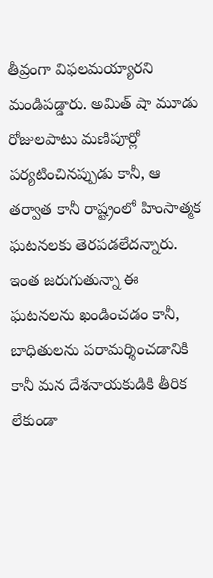తీవ్రంగా విఫలమయ్యారని మండిపడ్డారు. అమిత్ షా మూడు రోజులపాటు మణిపూర్లో పర్యటించినప్పుడు కానీ, ఆ తర్వాత కానీ రాష్ట్రంలో హింసాత్మక ఘటనలకు తెరపడలేదన్నారు.
ఇంత జరుగుతున్నా ఈ ఘటనలను ఖండించడం కానీ, బాధితులను పరామర్శించడానికి కానీ మన దేశనాయకుడికి తీరిక లేకుండా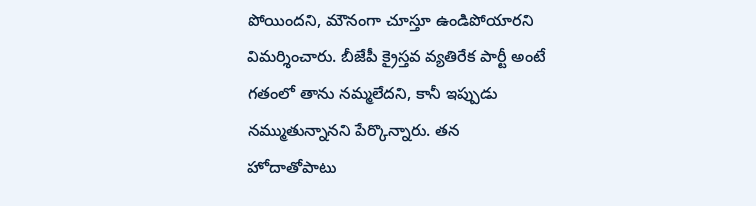పోయిందని, మౌనంగా చూస్తూ ఉండిపోయారని విమర్శించారు. బీజేపీ క్రైస్తవ వ్యతిరేక పార్టీ అంటే గతంలో తాను నమ్మలేదని, కానీ ఇప్పుడు నమ్ముతున్నానని పేర్కొన్నారు. తన హోదాతోపాటు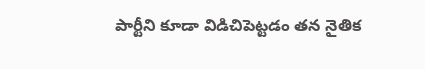పార్టీని కూడా విడిచిపెట్టడం తన నైతిక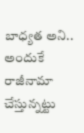బాధ్యత అని.. అందుకే రాజీనామా చేస్తున్నట్టు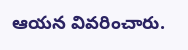ఆయన వివరించారు.